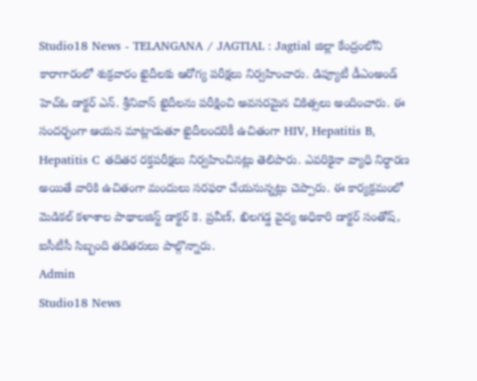Studio18 News - TELANGANA / JAGTIAL : Jagtial జిల్లా కేంద్రంలోని కారాగారంలో శుక్రవారం ఖైదీలకు ఆరోగ్య పరీక్షలు నిర్వహించారు. డిప్యూటీ డీఎంఅండ్ హెచ్ఓ డాక్టర్ ఎన్. శ్రీనివాస్ ఖైదీలను పరీక్షించి అవసరమైన చికిత్సలు అందించారు. ఈ సందర్భంగా ఆయన మాట్లాడుతూ ఖైదీలందరికీ ఉచితంగా HIV, Hepatitis B, Hepatitis C తదితర రక్తపరీక్షలు నిర్వహించినట్లు తెలిపారు. ఎవరికైనా వ్యాధి నిర్ధారణ అయితే వారికి ఉచితంగా మందులు సరఫరా చేయనున్నట్లు చెప్పారు. ఈ కార్యక్రమంలో మెడికల్ కళాశాల పాథాలజిస్ట్ డాక్టర్ కె. ప్రవీణ్, ఖిలగడ్డ వైద్య అధికారి డాక్టర్ సంతోష్, ఐసీటీసీ సిబ్బంది తదితరులు పాల్గొన్నారు.
Admin
Studio18 News